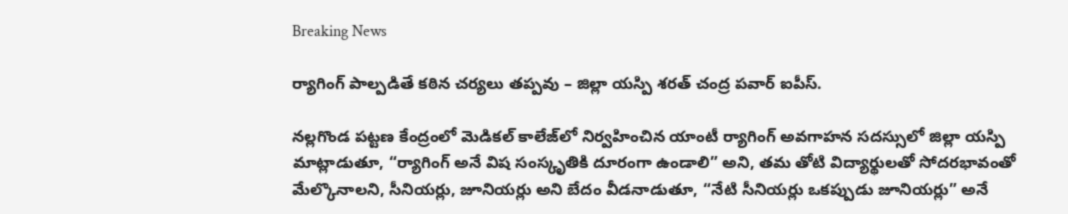Breaking News

ర్యాగింగ్ పాల్పడితే కఠిన చర్యలు తప్పవు – జిల్లా యస్పి శరత్ చంద్ర పవార్ ఐపీస్.

నల్లగొండ పట్టణ కేంద్రంలో మెడికల్ కాలేజ్‌లో నిర్వహించిన యాంటీ ర్యాగింగ్ అవగాహన సదస్సులో జిల్లా యస్పి మాట్లాడుతూ, “ర్యాగింగ్ అనే విష సంస్కృతికి దూరంగా ఉండాలి” అని, తమ తోటి విద్యార్థులతో సోదరభావంతో మేల్కొనాలని, సీనియర్లు, జూనియర్లు అని బేదం వీడనాడుతూ, “నేటి సీనియర్లు ఒకప్పుడు జూనియర్లు” అనే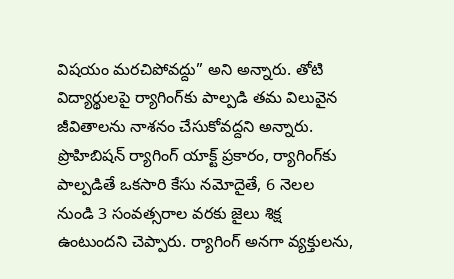విషయం మరచిపోవద్దు” అని అన్నారు. తోటి విద్యార్థులపై ర్యాగింగ్‌కు పాల్పడి తమ విలువైన జీవితాలను నాశనం చేసుకోవద్దని అన్నారు. ప్రొహిబిషన్ ర్యాగింగ్ యాక్ట్ ప్రకారం, ర్యాగింగ్‌కు పాల్పడితే ఒకసారి కేసు నమోదైతే, 6 నెలల నుండి 3 సంవత్సరాల వరకు జైలు శిక్ష ఉంటుందని చెప్పారు. ర్యాగింగ్ అనగా వ్యక్తులను,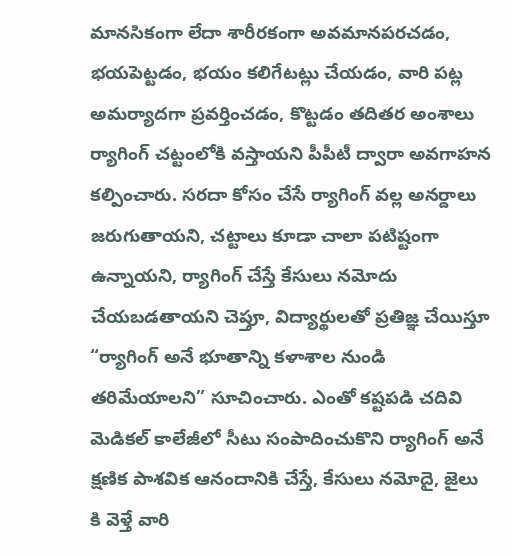మానసికంగా లేదా శారీరకంగా అవమానపరచడం, భయపెట్టడం, భయం కలిగేటట్లు చేయడం, వారి పట్ల అమర్యాదగా ప్రవర్తించడం, కొట్టడం తదితర అంశాలు ర్యాగింగ్ చట్టంలోకి వస్తాయని పీపీటీ ద్వారా అవగాహన కల్పించారు. సరదా కోసం చేసే ర్యాగింగ్ వల్ల అనర్దాలు జరుగుతాయని, చట్టాలు కూడా చాలా పటిష్టంగా ఉన్నాయని, ర్యాగింగ్ చేస్తే కేసులు నమోదు చేయబడతాయని చెప్తూ, విద్యార్థులతో ప్రతిజ్ఞ చేయిస్తూ “ర్యాగింగ్ అనే భూతాన్ని కళాశాల నుండి తరిమేయాలని” సూచించారు. ఎంతో కష్టపడి చదివి మెడికల్ కాలేజీలో సీటు సంపాదించుకొని ర్యాగింగ్ అనే క్షణిక పాశవిక ఆనందానికి చేస్తే, కేసులు నమోదై, జైలు కి వెళ్తే వారి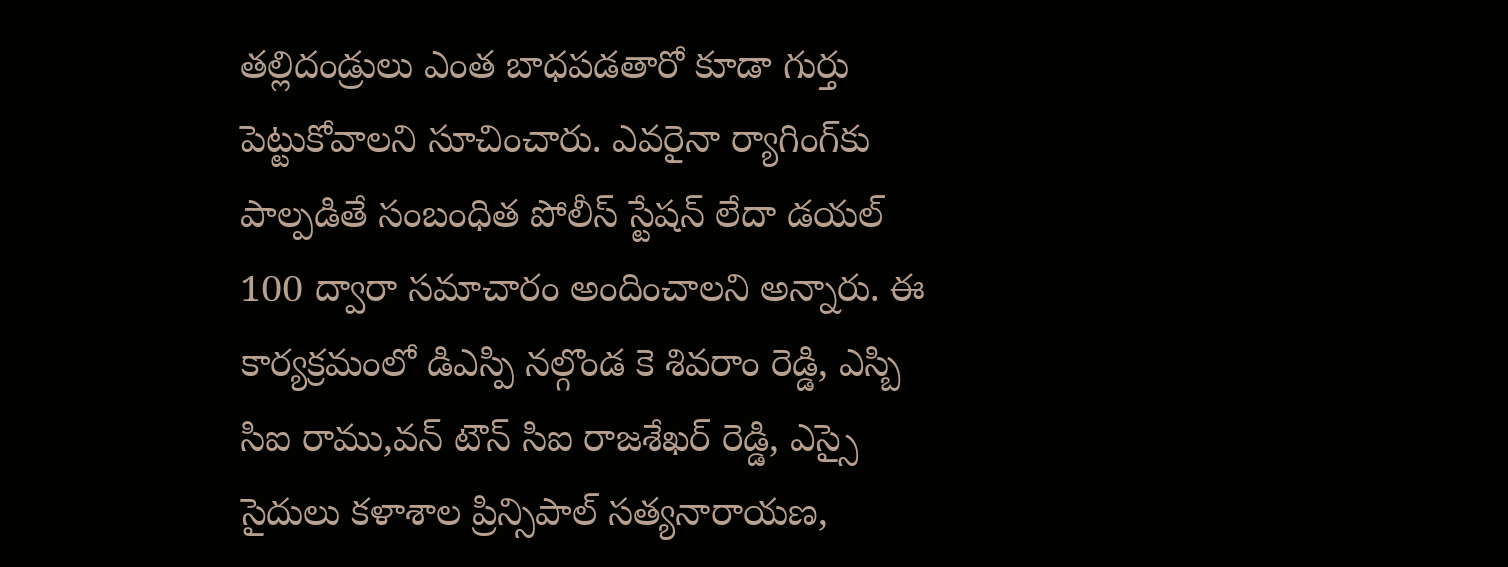తల్లిదండ్రులు ఎంత బాధపడతారో కూడా గుర్తు పెట్టుకోవాలని సూచించారు. ఎవరైనా ర్యాగింగ్‌కు పాల్పడితే సంబంధిత పోలీస్ స్టేషన్ లేదా డయల్ 100 ద్వారా సమాచారం అందించాలని అన్నారు. ఈ కార్యక్రమంలో డిఎస్పి నల్గొండ కె శివరాం రెడ్డి, ఎస్బి సిఐ రాము,వన్ టౌన్ సిఐ రాజశేఖర్ రెడ్డి, ఎస్సై సైదులు కళాశాల ప్రిన్సిపాల్ సత్యనారాయణ,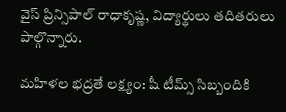వైస్ ప్రిన్సిపాల్ రాధాకృష్ణ, విద్యార్థులు తదితరులు పాల్గొన్నారు.

మహిళల భద్రతే లక్ష్యం: షీ టీమ్స్ సిబ్బందికి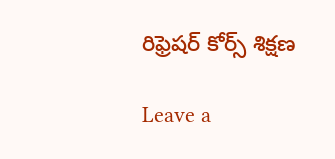రిఫ్రెషర్ కోర్స్ శిక్షణ

Leave a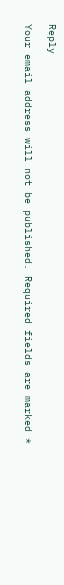Reply

Your email address will not be published. Required fields are marked *